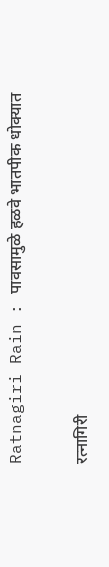Ratnagiri Rain : पावसामुळे हळवे भातपीक धोक्यात

रत्नागिरी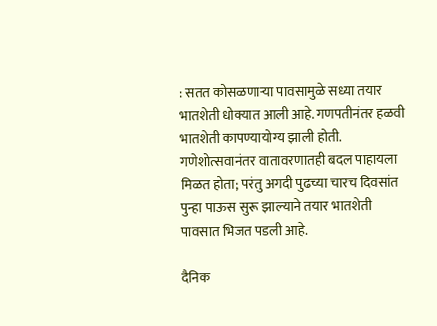: सतत कोसळणाऱ्या पावसामुळे सध्या तयार भातशेती धोक्यात आली आहे. गणपतीनंतर हळवी भातशेती कापण्यायोग्य झाली होती. गणेशोत्सवानंतर वातावरणातही बदल पाहायला मिळत होता; परंतु अगदी पुढच्या चारच दिवसांत पुन्हा पाऊस सुरू झाल्याने तयार भातशेती पावसात भिजत पडली आहे.

दैनिक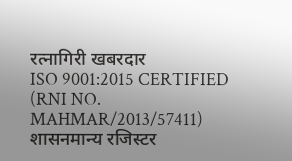रत्नागिरी खबरदार
ISO 9001:2015 CERTIFIED
(RNI NO. MAHMAR/2013/57411)
शासनमान्य रजिस्टर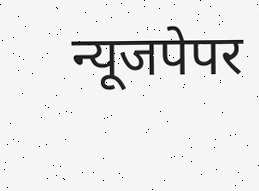न्यूजपेपर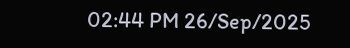02:44 PM 26/Sep/2025